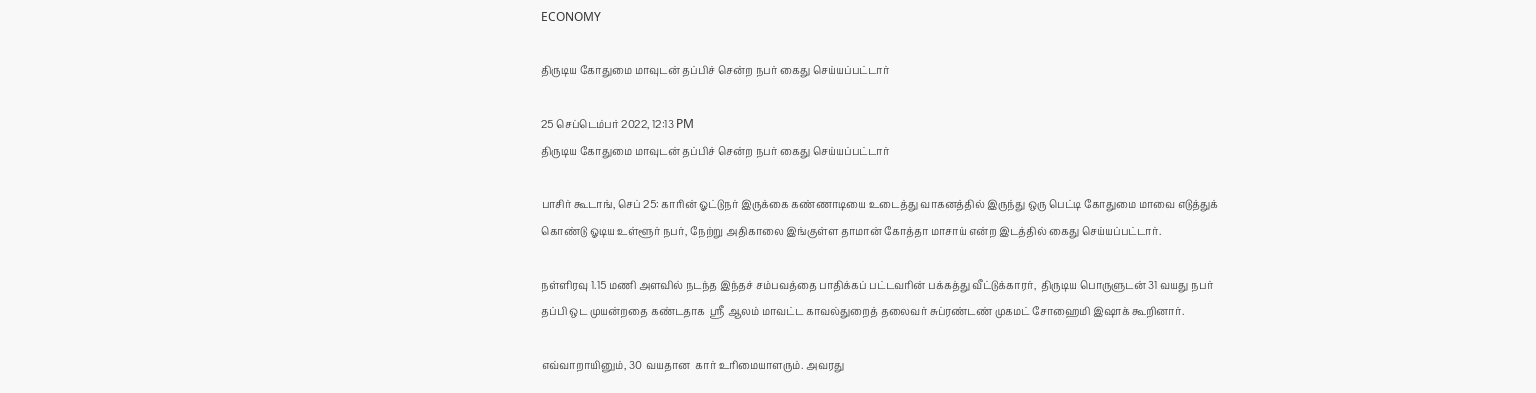ECONOMY

திருடிய கோதுமை மாவுடன் தப்பிச் சென்ற நபர் கைது செய்யப்பட்டார்

25 செப்டெம்பர் 2022, 12:13 PM
திருடிய கோதுமை மாவுடன் தப்பிச் சென்ற நபர் கைது செய்யப்பட்டார்

பாசிர் கூடாங், செப் 25: காரின் ஓட்டுநர் இருக்கை கண்ணாடியை உடைத்து வாகனத்தில் இருந்து ஒரு பெட்டி கோதுமை மாவை எடுத்துக் கொண்டு ஓடிய உள்ளூர் நபர், நேற்று அதிகாலை இங்குள்ள தாமான் கோத்தா மாசாய் என்ற இடத்தில் கைது செய்யப்பட்டார்.

நள்ளிரவு 1.15 மணி அளவில் நடந்த இந்தச் சம்பவத்தை பாதிக்கப் பட்டவரின் பக்கத்து வீட்டுக்காரர்,  திருடிய பொருளுடன் 31 வயது நபர் தப்பி ஒட முயன்றதை கண்டதாக  ஸ்ரீ ஆலம் மாவட்ட காவல்துறைத் தலைவர் சுப்ரண்டண் முகமட் சோஹைமி இஷாக் கூறினார்.

எவ்வாறாயினும், 30 வயதான  கார் உரிமையாளரும். அவரது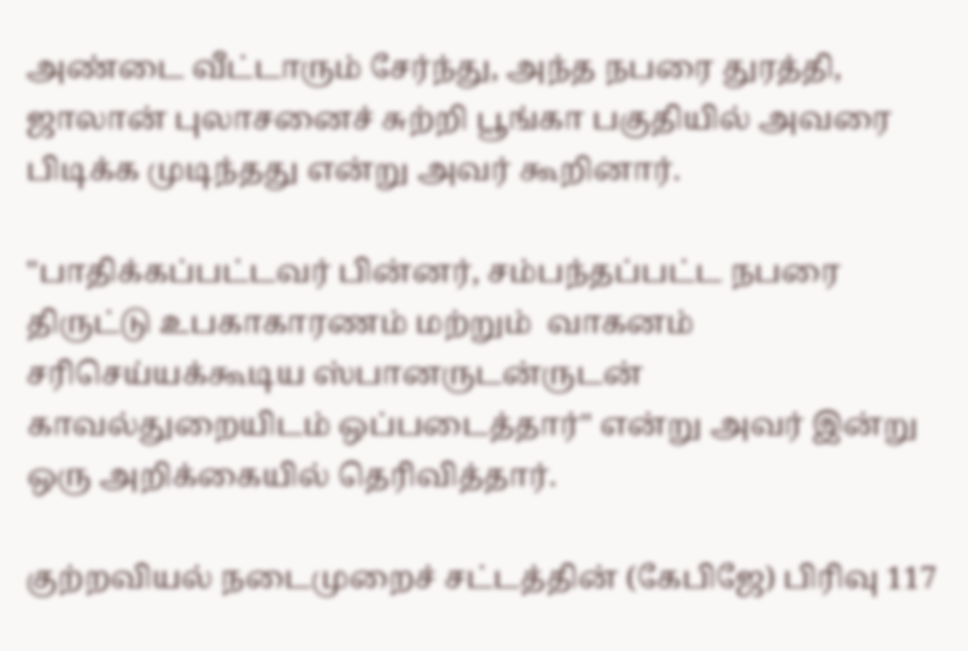அண்டை வீட்டாரும் சேர்ந்து, அந்த நபரை துரத்தி, ஜாலான் புலாசனைச் சுற்றி பூங்கா பகுதியில் அவரை பிடிக்க முடிந்தது என்று அவர் கூறினார்.

"பாதிக்கப்பட்டவர் பின்னர், சம்பந்தப்பட்ட நபரை திருட்டு உபகாகாரணம் மற்றும்  வாகனம்  சரிசெய்யக்கூடிய ஸ்பானருடன்ருடன் காவல்துறையிடம் ஒப்படைத்தார்" என்று அவர் இன்று ஒரு அறிக்கையில் தெரிவித்தார்.

குற்றவியல் நடைமுறைச் சட்டத்தின் (கேபிஜே) பிரிவு 117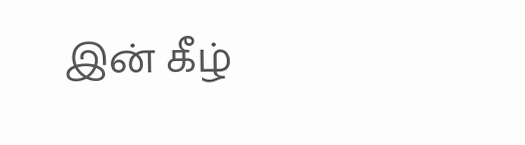இன் கீழ்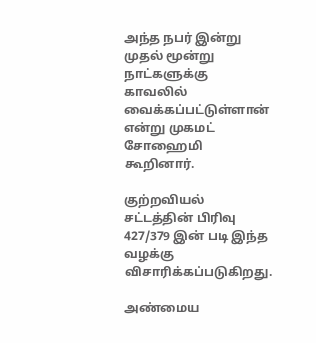அந்த நபர் இன்று முதல் மூன்று நாட்களுக்கு காவலில் வைக்கப்பட்டுள்ளான் என்று முகமட் சோஹைமி கூறினார்.

குற்றவியல் சட்டத்தின் பிரிவு 427/379 இன் படி இந்த வழக்கு விசாரிக்கப்படுகிறது.

அண்மைய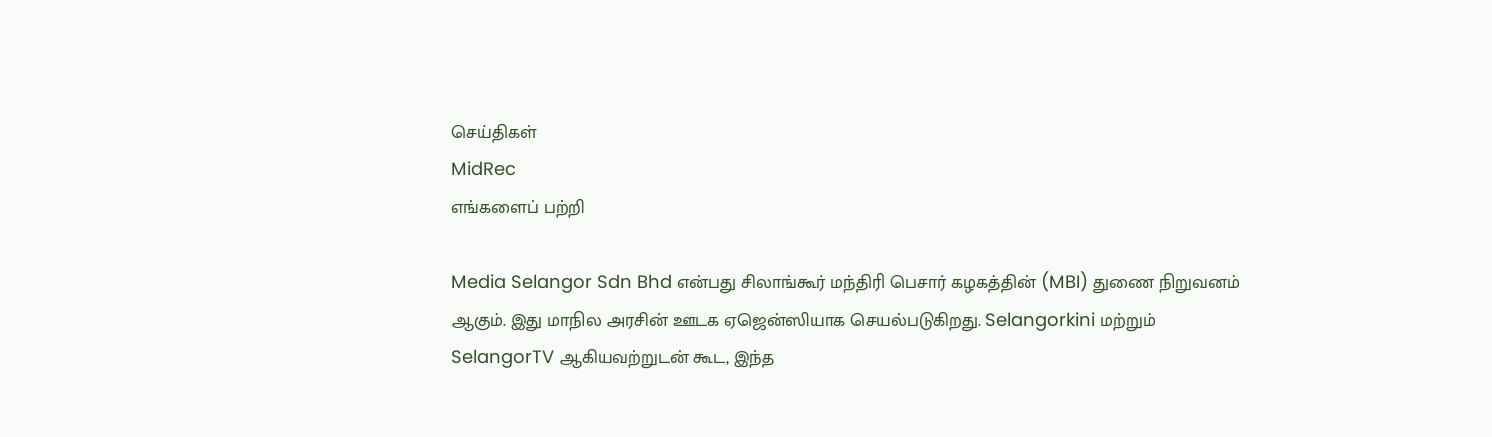செய்திகள்
MidRec
எங்களைப் பற்றி

Media Selangor Sdn Bhd என்பது சிலாங்கூர் மந்திரி பெசார் கழகத்தின் (MBI) துணை நிறுவனம் ஆகும். இது மாநில அரசின் ஊடக ஏஜென்ஸியாக செயல்படுகிறது. Selangorkini மற்றும் SelangorTV ஆகியவற்றுடன் கூட, இந்த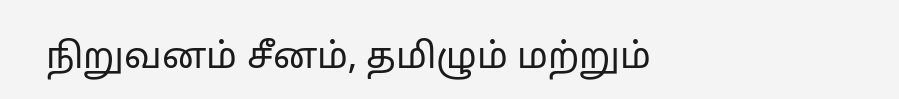நிறுவனம் சீனம், தமிழும் மற்றும்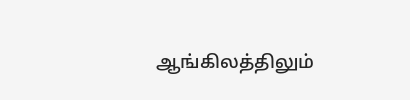ஆங்கிலத்திலும்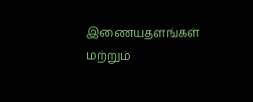இணையதளங்கள் மற்றும்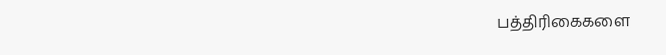பத்திரிகைகளை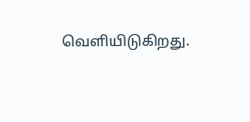வெளியிடுகிறது.